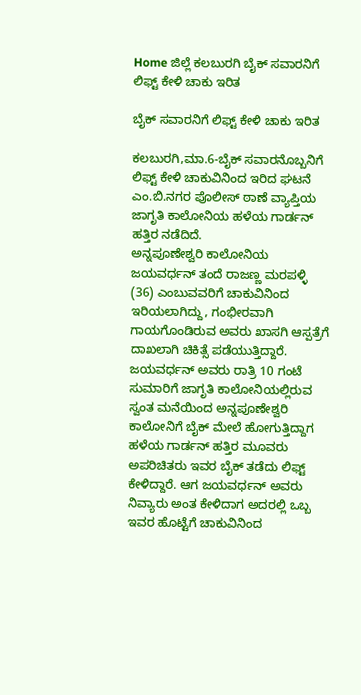Home ಜಿಲ್ಲೆ ಕಲಬುರಗಿ ಬೈಕ್ ಸವಾರನಿಗೆ ಲಿಫ್ಟ್ ಕೇಳಿ ಚಾಕು ಇರಿತ

ಬೈಕ್ ಸವಾರನಿಗೆ ಲಿಫ್ಟ್ ಕೇಳಿ ಚಾಕು ಇರಿತ

ಕಲಬುರಗಿ,ಮಾ.6-ಬೈಕ್ ಸವಾರನೊಬ್ಬನಿಗೆ ಲಿಫ್ಟ್ ಕೇಳಿ ಚಾಕುವಿನಿಂದ ಇರಿದ ಘಟನೆ ಎಂ.ಬಿ.ನಗರ ಪೊಲೀಸ್ ಠಾಣೆ ವ್ಯಾಪ್ತಿಯ ಜಾಗೃತಿ ಕಾಲೋನಿಯ ಹಳೆಯ ಗಾರ್ಡನ್ ಹತ್ತಿರ ನಡೆದಿದೆ.
ಅನ್ನಪೂಣೇಶ್ವರಿ ಕಾಲೋನಿಯ ಜಯವರ್ಧನ್ ತಂದೆ ರಾಜಣ್ಣ ಮರಪಳ್ಳಿ (36) ಎಂಬುವವರಿಗೆ ಚಾಕುವಿನಿಂದ ಇರಿಯಲಾಗಿದ್ದು, ಗಂಭೀರವಾಗಿ ಗಾಯಗೊಂಡಿರುವ ಅವರು ಖಾಸಗಿ ಆಸ್ಪತ್ರೆಗೆ ದಾಖಲಾಗಿ ಚಿಕಿತ್ಸೆ ಪಡೆಯುತ್ತಿದ್ದಾರೆ.
ಜಯವರ್ಧನ್ ಅವರು ರಾತ್ರಿ 10 ಗಂಟೆ ಸುಮಾರಿಗೆ ಜಾಗೃತಿ ಕಾಲೋನಿಯಲ್ಲಿರುವ ಸ್ವಂತ ಮನೆಯಿಂದ ಅನ್ನಪೂಣೇಶ್ವರಿ ಕಾಲೋನಿಗೆ ಬೈಕ್ ಮೇಲೆ ಹೋಗುತ್ತಿದ್ದಾಗ ಹಳೆಯ ಗಾರ್ಡನ್ ಹತ್ತಿರ ಮೂವರು ಅಪರಿಚಿತರು ಇವರ ಬೈಕ್ ತಡೆದು ಲಿಫ್ಟ್ ಕೇಳಿದ್ದಾರೆ. ಆಗ ಜಯವರ್ಧನ್ ಅವರು ನಿವ್ಯಾರು ಅಂತ ಕೇಳಿದಾಗ ಅದರಲ್ಲಿ ಒಬ್ಬ ಇವರ ಹೊಟ್ಟೆಗೆ ಚಾಕುವಿನಿಂದ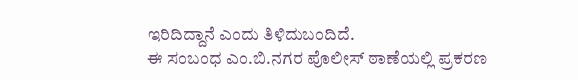ಇರಿದಿದ್ದಾನೆ ಎಂದು ತಿಳಿದುಬಂದಿದೆ.
ಈ ಸಂಬಂಧ ಎಂ.ಬಿ.ನಗರ ಪೊಲೀಸ್ ಠಾಣೆಯಲ್ಲಿ ಪ್ರಕರಣ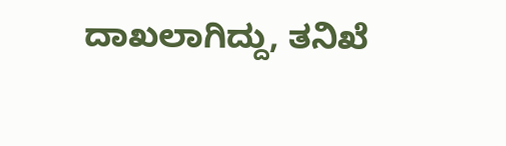ದಾಖಲಾಗಿದ್ದು, ತನಿಖೆ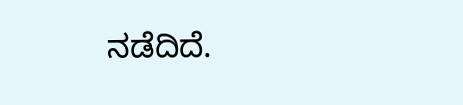ನಡೆದಿದೆ.